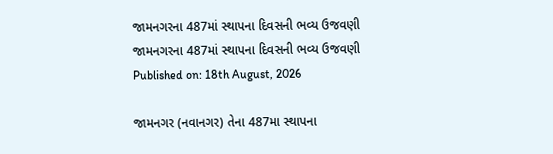જામનગરના 487માં સ્થાપના દિવસની ભવ્ય ઉજવણી
જામનગરના 487માં સ્થાપના દિવસની ભવ્ય ઉજવણી
Published on: 18th August, 2026

જામનગર (નવાનગર) તેના 487મા સ્થાપના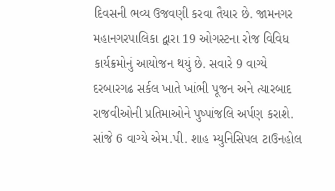દિવસની ભવ્ય ઉજવણી કરવા તૈયાર છે. જામનગર મહાનગરપાલિકા દ્વારા 19 ઓગસ્ટના રોજ વિવિધ કાર્યક્રમોનું આયોજન થયું છે. સવારે 9 વાગ્યે દરબારગઢ સર્કલ ખાતે ખાંભી પૂજન અને ત્યારબાદ રાજવીઓની પ્રતિમાઓને પુષ્પાંજલિ અર્પણ કરાશે. સાંજે 6 વાગ્યે એમ.પી. શાહ મ્યુનિસિપલ ટાઉનહોલ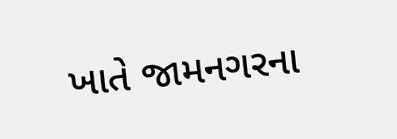ખાતે જામનગરના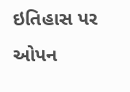ઇતિહાસ પર ઓપન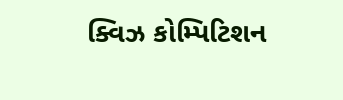ક્વિઝ કોમ્પિટિશન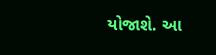યોજાશે. આ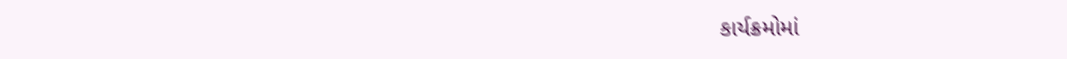કાર્યક્રમોમાં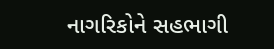નાગરિકોને સહભાગી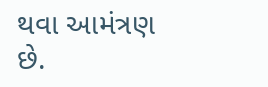થવા આમંત્રણ છે.